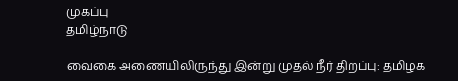முகப்பு
தமிழ்நாடு

வைகை அணையிலிருந்து இன்று முதல் நீர் திறப்பு: தமிழக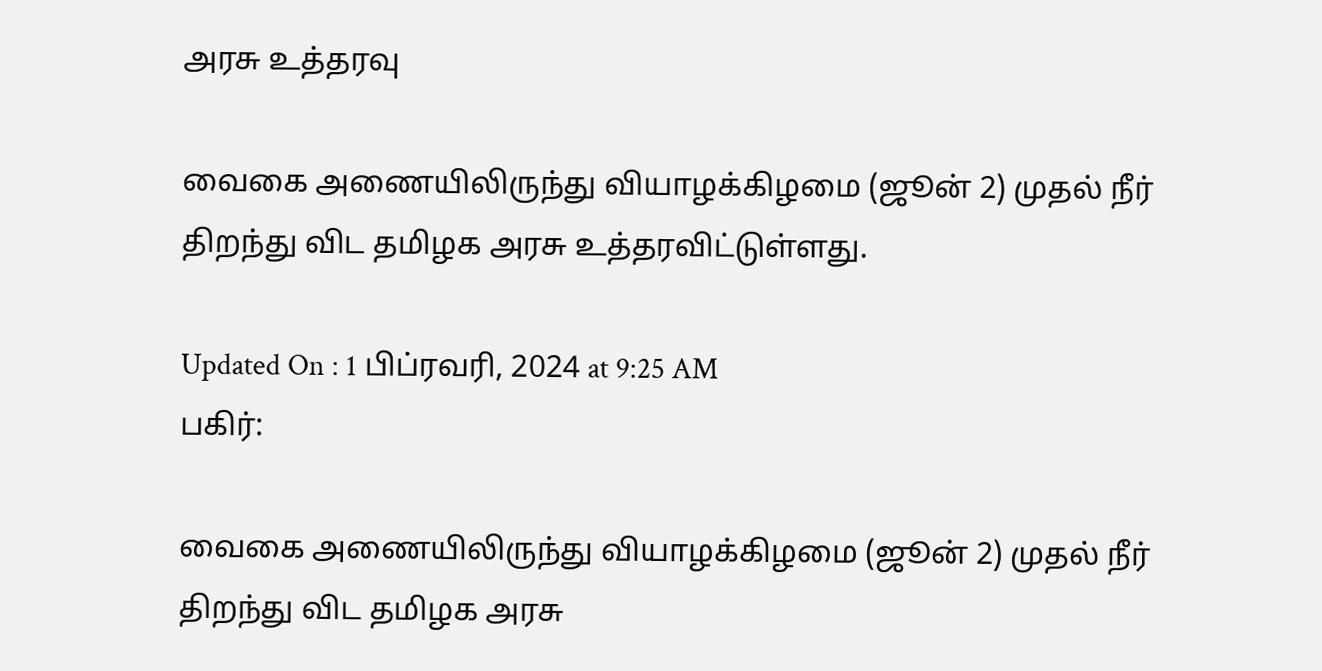அரசு உத்தரவு

வைகை அணையிலிருந்து வியாழக்கிழமை (ஜூன் 2) முதல் நீர் திறந்து விட தமிழக அரசு உத்தரவிட்டுள்ளது.

Updated On : 1 பிப்ரவரி, 2024 at 9:25 AM
பகிர்:

வைகை அணையிலிருந்து வியாழக்கிழமை (ஜூன் 2) முதல் நீர் திறந்து விட தமிழக அரசு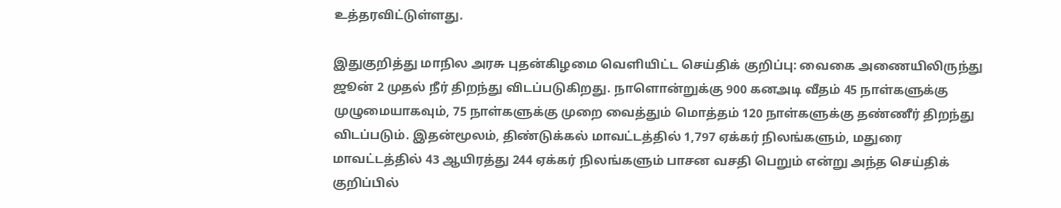உத்தரவிட்டுள்ளது.

இதுகுறித்து மாநில அரசு புதன்கிழமை வெளியிட்ட செய்திக் குறிப்பு: வைகை அணையிலிருந்து ஜூன் 2 முதல் நீர் திறந்து விடப்படுகிறது. நாளொன்றுக்கு 900 கனஅடி வீதம் 45 நாள்களுக்கு முழுமையாகவும், 75 நாள்களுக்கு முறை வைத்தும் மொத்தம் 120 நாள்களுக்கு தண்ணீர் திறந்து விடப்படும். இதன்மூலம், திண்டுக்கல் மாவட்டத்தில் 1,797 ஏக்கர் நிலங்களும், மதுரை மாவட்டத்தில் 43 ஆயிரத்து 244 ஏக்கர் நிலங்களும் பாசன வசதி பெறும் என்று அந்த செய்திக் குறிப்பில்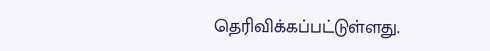தெரிவிக்கப்பட்டுள்ளது.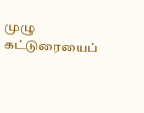முழு கட்டுரையைப்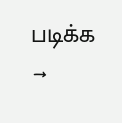படிக்க →